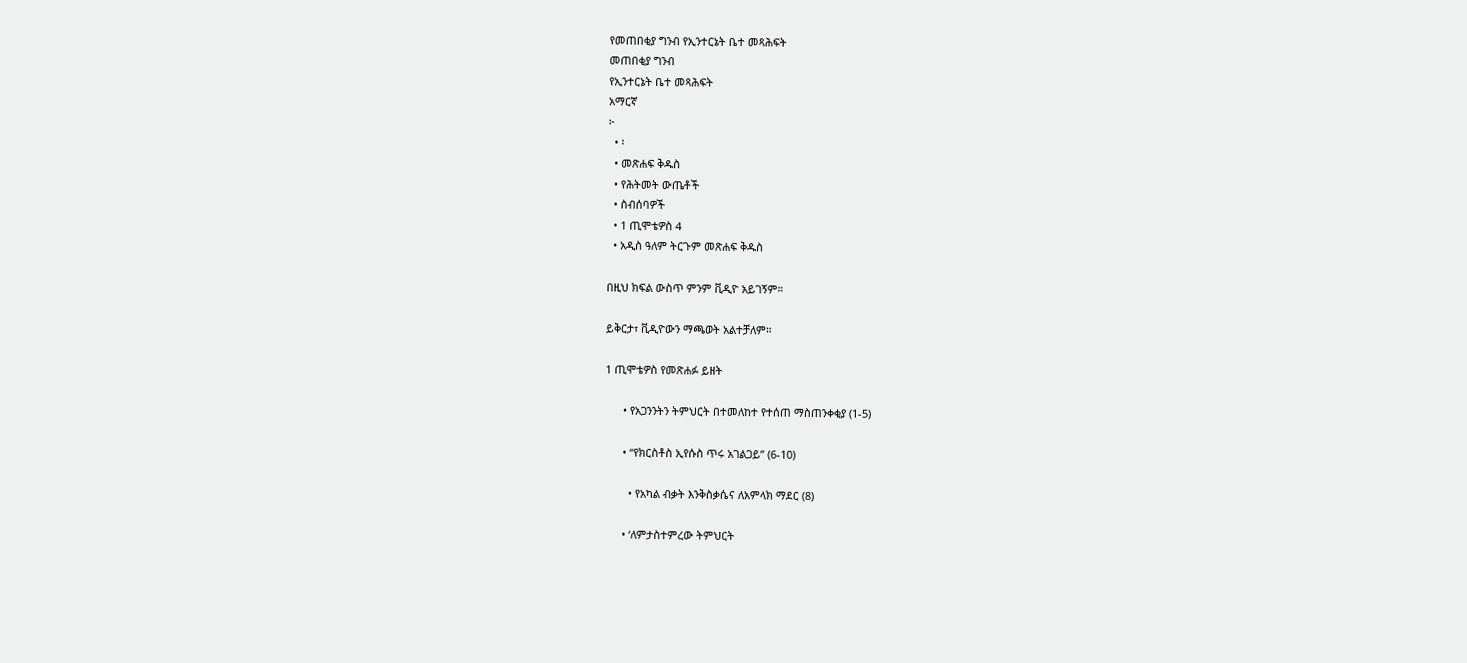የመጠበቂያ ግንብ የኢንተርኔት ቤተ መጻሕፍት
መጠበቂያ ግንብ
የኢንተርኔት ቤተ መጻሕፍት
አማርኛ
፦
  • ፡
  • መጽሐፍ ቅዱስ
  • የሕትመት ውጤቶች
  • ስብሰባዎች
  • 1 ጢሞቴዎስ 4
  • አዲስ ዓለም ትርጉም መጽሐፍ ቅዱስ

በዚህ ክፍል ውስጥ ምንም ቪዲዮ አይገኝም።

ይቅርታ፣ ቪዲዮውን ማጫወት አልተቻለም።

1 ጢሞቴዎስ የመጽሐፉ ይዘት

      • የአጋንንትን ትምህርት በተመለከተ የተሰጠ ማስጠንቀቂያ (1-5)

      • “የክርስቶስ ኢየሱስ ጥሩ አገልጋይ” (6-10)

        • የአካል ብቃት እንቅስቃሴና ለአምላክ ማደር (8)

      • ‘ለምታስተምረው ትምህርት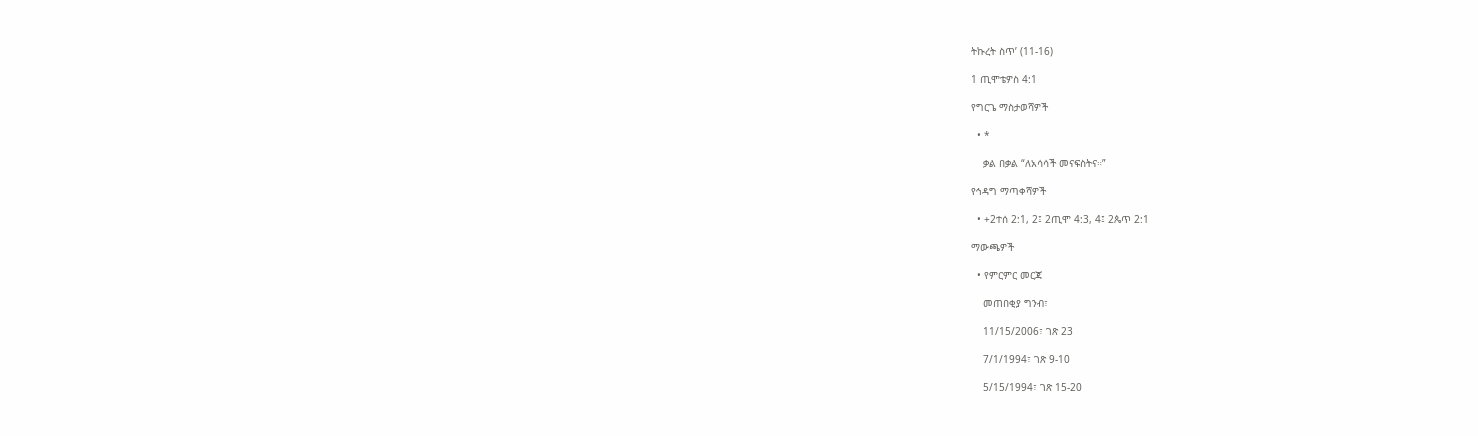ትኩረት ስጥ’ (11-16)

1 ጢሞቴዎስ 4:1

የግርጌ ማስታወሻዎች

  • *

    ቃል በቃል “ለአሳሳች መናፍስትና።”

የኅዳግ ማጣቀሻዎች

  • +2ተሰ 2:1, 2፤ 2ጢሞ 4:3, 4፤ 2ጴጥ 2:1

ማውጫዎች

  • የምርምር መርጃ

    መጠበቂያ ግንብ፣

    11/15/2006፣ ገጽ 23

    7/1/1994፣ ገጽ 9-10

    5/15/1994፣ ገጽ 15-20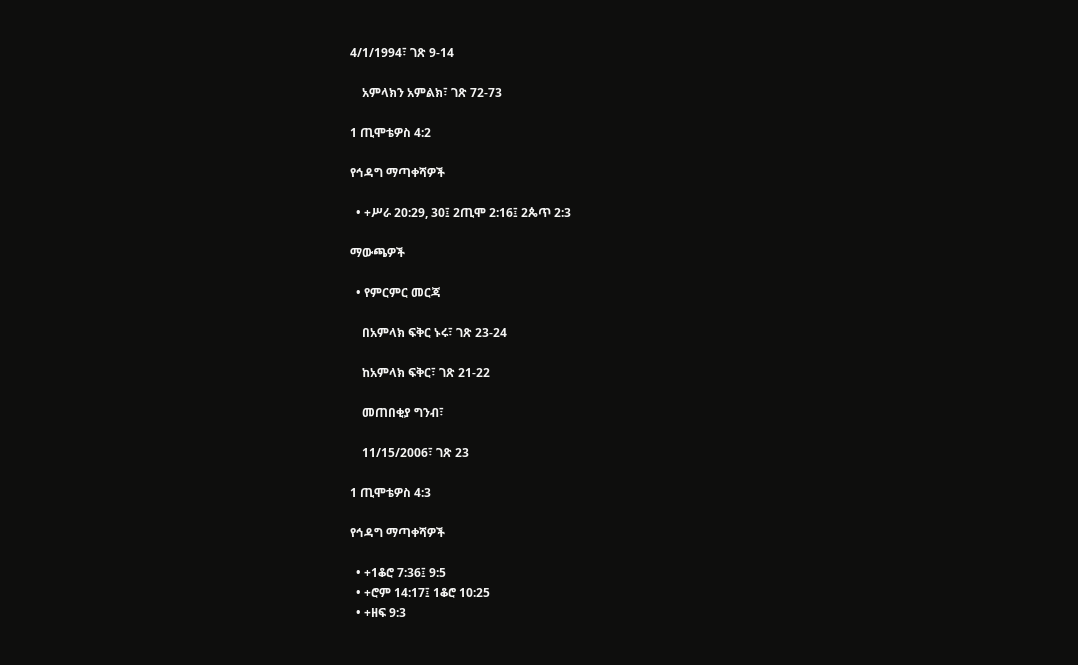4/1/1994፣ ገጽ 9-14

    አምላክን አምልክ፣ ገጽ 72-73

1 ጢሞቴዎስ 4:2

የኅዳግ ማጣቀሻዎች

  • +ሥራ 20:29, 30፤ 2ጢሞ 2:16፤ 2ጴጥ 2:3

ማውጫዎች

  • የምርምር መርጃ

    በአምላክ ፍቅር ኑሩ፣ ገጽ 23-24

    ከአምላክ ፍቅር፣ ገጽ 21-22

    መጠበቂያ ግንብ፣

    11/15/2006፣ ገጽ 23

1 ጢሞቴዎስ 4:3

የኅዳግ ማጣቀሻዎች

  • +1ቆሮ 7:36፤ 9:5
  • +ሮም 14:17፤ 1ቆሮ 10:25
  • +ዘፍ 9:3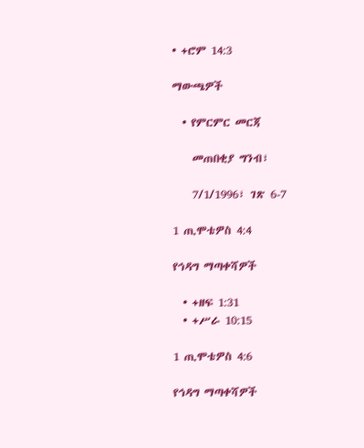• +ሮም 14:3

ማውጫዎች

  • የምርምር መርጃ

    መጠበቂያ ግንብ፣

    7/1/1996፣ ገጽ 6-7

1 ጢሞቴዎስ 4:4

የኅዳግ ማጣቀሻዎች

  • +ዘፍ 1:31
  • +ሥራ 10:15

1 ጢሞቴዎስ 4:6

የኅዳግ ማጣቀሻዎች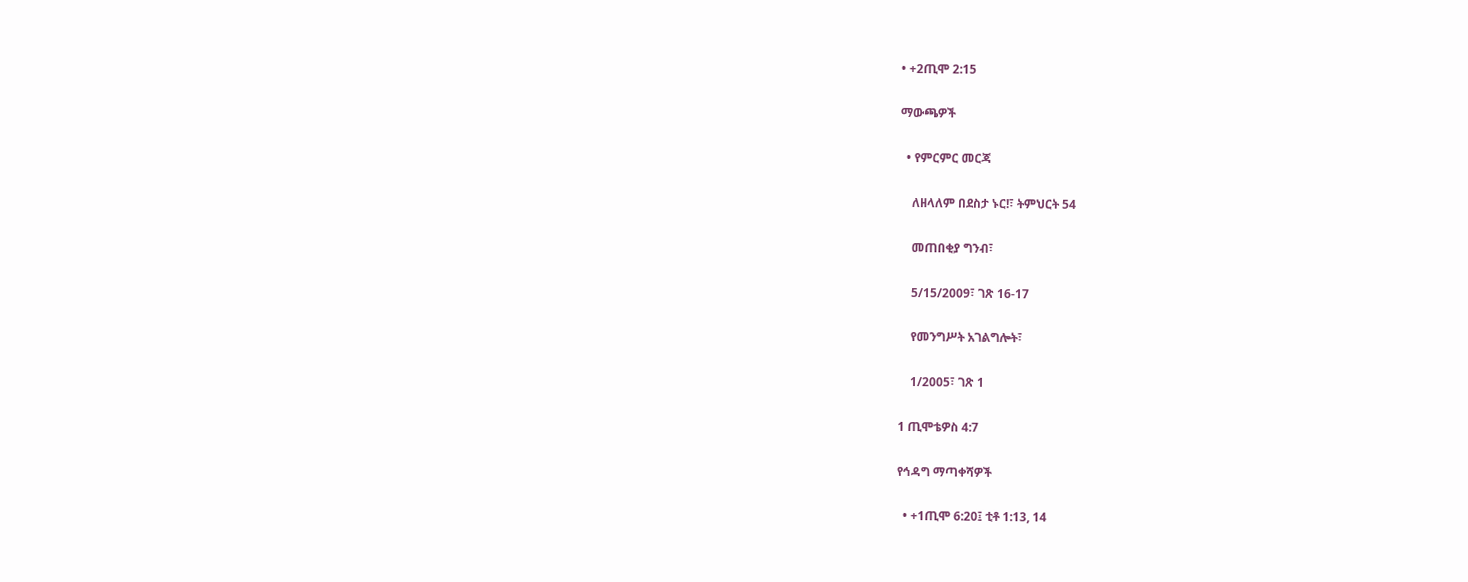• +2ጢሞ 2:15

ማውጫዎች

  • የምርምር መርጃ

    ለዘላለም በደስታ ኑር!፣ ትምህርት 54

    መጠበቂያ ግንብ፣

    5/15/2009፣ ገጽ 16-17

    የመንግሥት አገልግሎት፣

    1/2005፣ ገጽ 1

1 ጢሞቴዎስ 4:7

የኅዳግ ማጣቀሻዎች

  • +1ጢሞ 6:20፤ ቲቶ 1:13, 14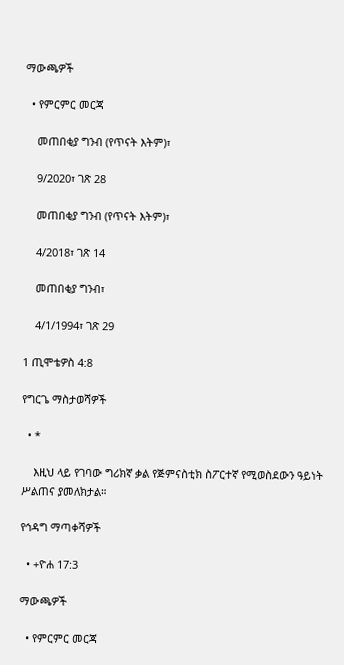ማውጫዎች

  • የምርምር መርጃ

    መጠበቂያ ግንብ (የጥናት እትም)፣

    9/2020፣ ገጽ 28

    መጠበቂያ ግንብ (የጥናት እትም)፣

    4/2018፣ ገጽ 14

    መጠበቂያ ግንብ፣

    4/1/1994፣ ገጽ 29

1 ጢሞቴዎስ 4:8

የግርጌ ማስታወሻዎች

  • *

    እዚህ ላይ የገባው ግሪክኛ ቃል የጅምናስቲክ ስፖርተኛ የሚወስደውን ዓይነት ሥልጠና ያመለክታል።

የኅዳግ ማጣቀሻዎች

  • +ዮሐ 17:3

ማውጫዎች

  • የምርምር መርጃ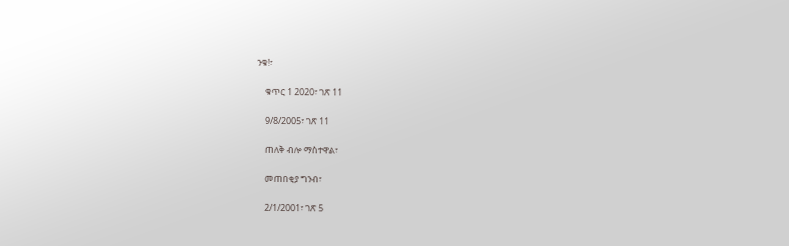ንቁ!፣

    ቁጥር 1 2020፣ ገጽ 11

    9/8/2005፣ ገጽ 11

    ጠለቅ ብሎ ማስተዋል፣

    መጠበቂያ ግንብ፣

    2/1/2001፣ ገጽ 5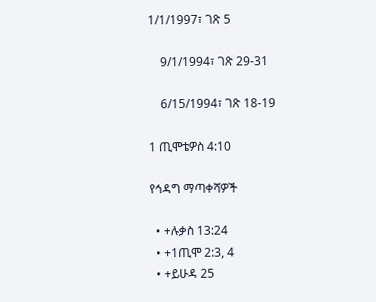1/1/1997፣ ገጽ 5

    9/1/1994፣ ገጽ 29-31

    6/15/1994፣ ገጽ 18-19

1 ጢሞቴዎስ 4:10

የኅዳግ ማጣቀሻዎች

  • +ሉቃስ 13:24
  • +1ጢሞ 2:3, 4
  • +ይሁዳ 25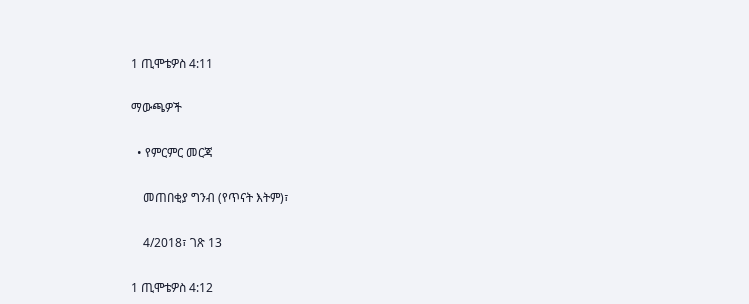1 ጢሞቴዎስ 4:11

ማውጫዎች

  • የምርምር መርጃ

    መጠበቂያ ግንብ (የጥናት እትም)፣

    4/2018፣ ገጽ 13

1 ጢሞቴዎስ 4:12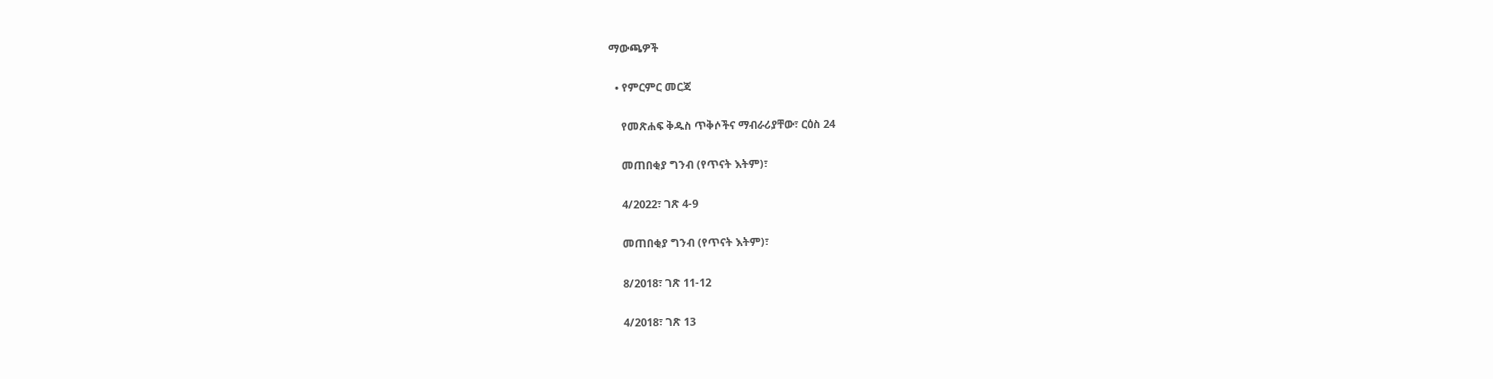ማውጫዎች

  • የምርምር መርጃ

    የመጽሐፍ ቅዱስ ጥቅሶችና ማብራሪያቸው፣ ርዕስ 24

    መጠበቂያ ግንብ (የጥናት እትም)፣

    4/2022፣ ገጽ 4-9

    መጠበቂያ ግንብ (የጥናት እትም)፣

    8/2018፣ ገጽ 11-12

    4/2018፣ ገጽ 13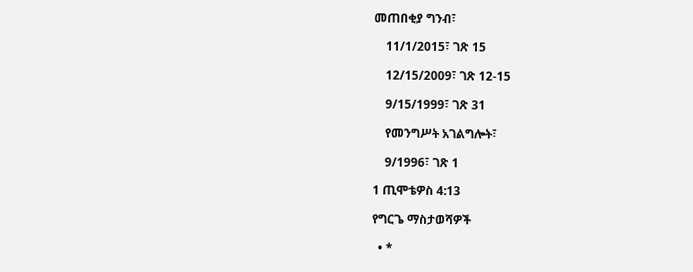መጠበቂያ ግንብ፣

    11/1/2015፣ ገጽ 15

    12/15/2009፣ ገጽ 12-15

    9/15/1999፣ ገጽ 31

    የመንግሥት አገልግሎት፣

    9/1996፣ ገጽ 1

1 ጢሞቴዎስ 4:13

የግርጌ ማስታወሻዎች

  • *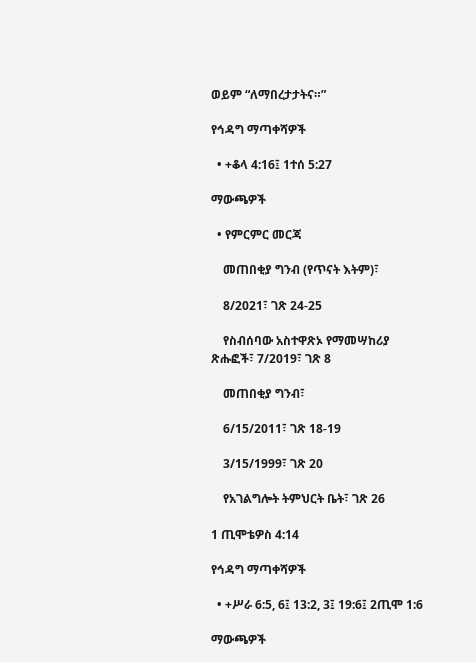ወይም “ለማበረታታትና።”

የኅዳግ ማጣቀሻዎች

  • +ቆላ 4:16፤ 1ተሰ 5:27

ማውጫዎች

  • የምርምር መርጃ

    መጠበቂያ ግንብ (የጥናት እትም)፣

    8/2021፣ ገጽ 24-25

    የስብሰባው አስተዋጽኦ የማመሣከሪያ ጽሑፎች፣ 7/2019፣ ገጽ 8

    መጠበቂያ ግንብ፣

    6/15/2011፣ ገጽ 18-19

    3/15/1999፣ ገጽ 20

    የአገልግሎት ትምህርት ቤት፣ ገጽ 26

1 ጢሞቴዎስ 4:14

የኅዳግ ማጣቀሻዎች

  • +ሥራ 6:5, 6፤ 13:2, 3፤ 19:6፤ 2ጢሞ 1:6

ማውጫዎች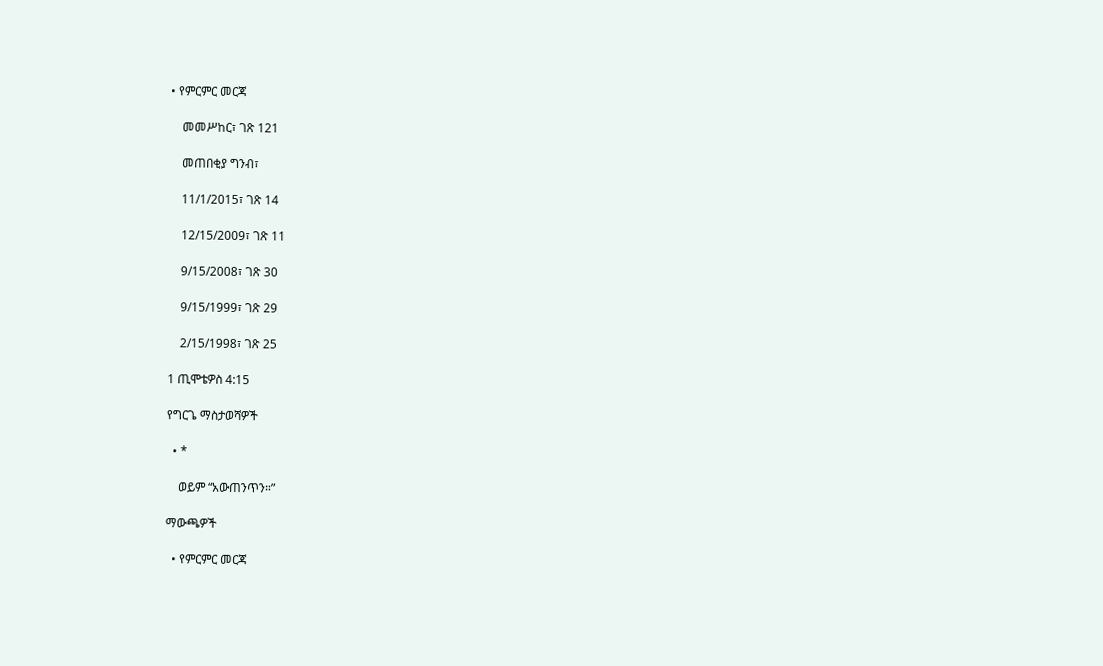• የምርምር መርጃ

    መመሥከር፣ ገጽ 121

    መጠበቂያ ግንብ፣

    11/1/2015፣ ገጽ 14

    12/15/2009፣ ገጽ 11

    9/15/2008፣ ገጽ 30

    9/15/1999፣ ገጽ 29

    2/15/1998፣ ገጽ 25

1 ጢሞቴዎስ 4:15

የግርጌ ማስታወሻዎች

  • *

    ወይም “አውጠንጥን።”

ማውጫዎች

  • የምርምር መርጃ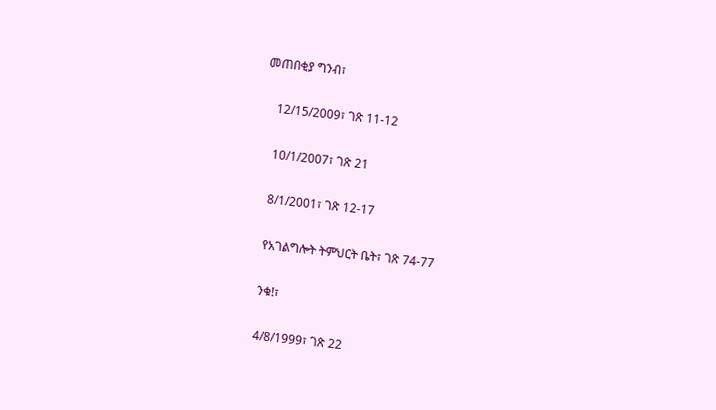መጠበቂያ ግንብ፣

    12/15/2009፣ ገጽ 11-12

    10/1/2007፣ ገጽ 21

    8/1/2001፣ ገጽ 12-17

    የአገልግሎት ትምህርት ቤት፣ ገጽ 74-77

    ንቁ!፣

    4/8/1999፣ ገጽ 22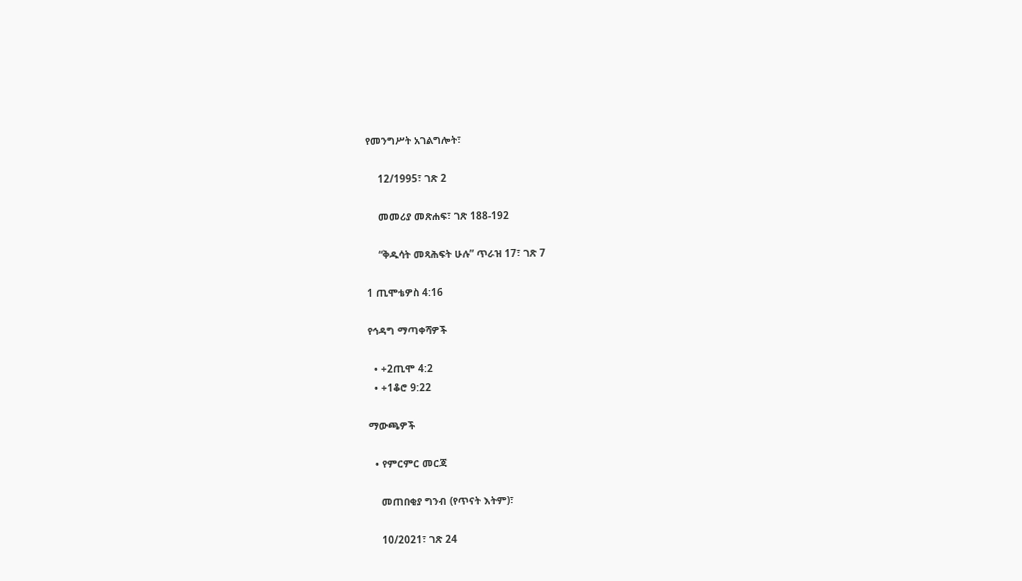የመንግሥት አገልግሎት፣

    12/1995፣ ገጽ 2

    መመሪያ መጽሐፍ፣ ገጽ 188-192

    “ቅዱሳት መጻሕፍት ሁሉ” ጥራዝ 17፣ ገጽ 7

1 ጢሞቴዎስ 4:16

የኅዳግ ማጣቀሻዎች

  • +2ጢሞ 4:2
  • +1ቆሮ 9:22

ማውጫዎች

  • የምርምር መርጃ

    መጠበቂያ ግንብ (የጥናት እትም)፣

    10/2021፣ ገጽ 24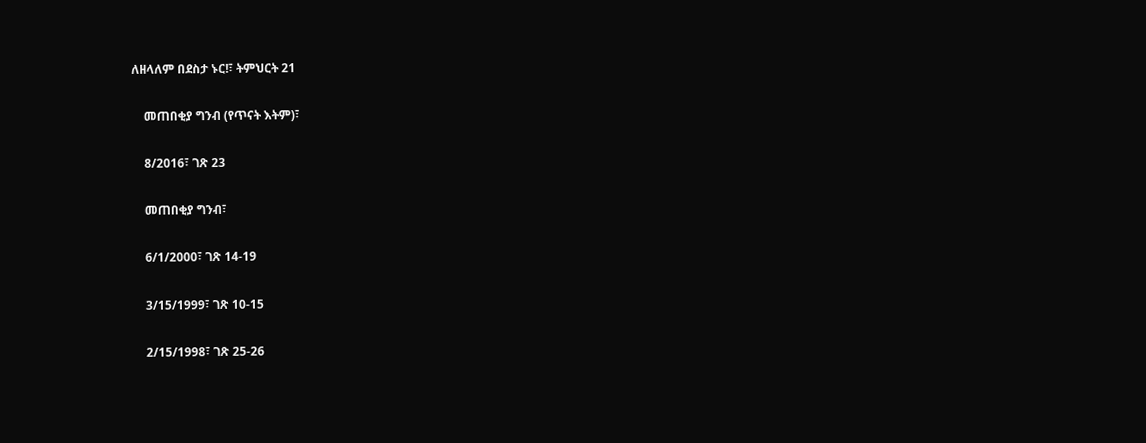ለዘላለም በደስታ ኑር!፣ ትምህርት 21

    መጠበቂያ ግንብ (የጥናት እትም)፣

    8/2016፣ ገጽ 23

    መጠበቂያ ግንብ፣

    6/1/2000፣ ገጽ 14-19

    3/15/1999፣ ገጽ 10-15

    2/15/1998፣ ገጽ 25-26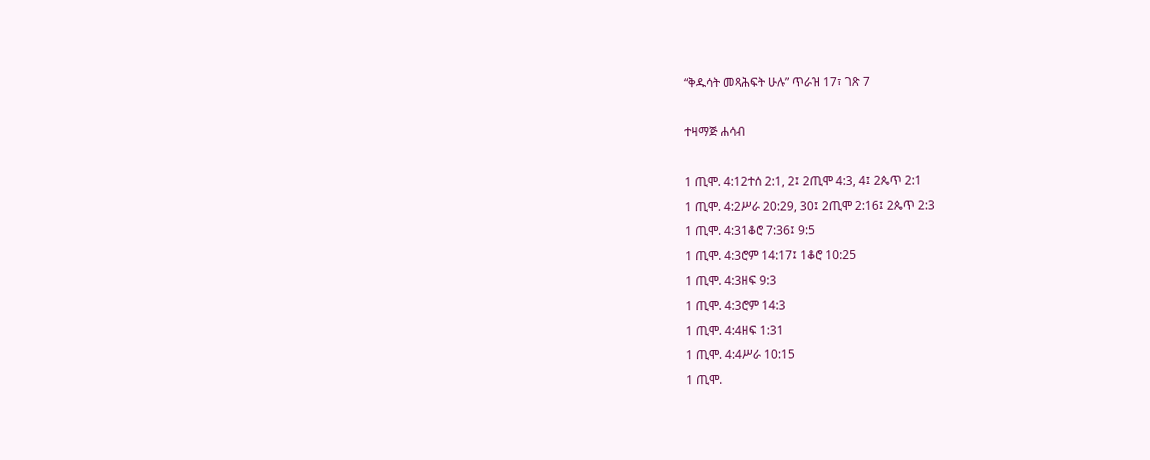“ቅዱሳት መጻሕፍት ሁሉ” ጥራዝ 17፣ ገጽ 7

ተዛማጅ ሐሳብ

1 ጢሞ. 4:12ተሰ 2:1, 2፤ 2ጢሞ 4:3, 4፤ 2ጴጥ 2:1
1 ጢሞ. 4:2ሥራ 20:29, 30፤ 2ጢሞ 2:16፤ 2ጴጥ 2:3
1 ጢሞ. 4:31ቆሮ 7:36፤ 9:5
1 ጢሞ. 4:3ሮም 14:17፤ 1ቆሮ 10:25
1 ጢሞ. 4:3ዘፍ 9:3
1 ጢሞ. 4:3ሮም 14:3
1 ጢሞ. 4:4ዘፍ 1:31
1 ጢሞ. 4:4ሥራ 10:15
1 ጢሞ.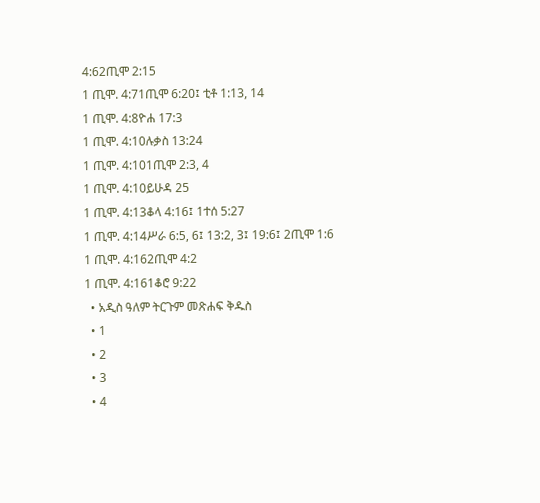4:62ጢሞ 2:15
1 ጢሞ. 4:71ጢሞ 6:20፤ ቲቶ 1:13, 14
1 ጢሞ. 4:8ዮሐ 17:3
1 ጢሞ. 4:10ሉቃስ 13:24
1 ጢሞ. 4:101ጢሞ 2:3, 4
1 ጢሞ. 4:10ይሁዳ 25
1 ጢሞ. 4:13ቆላ 4:16፤ 1ተሰ 5:27
1 ጢሞ. 4:14ሥራ 6:5, 6፤ 13:2, 3፤ 19:6፤ 2ጢሞ 1:6
1 ጢሞ. 4:162ጢሞ 4:2
1 ጢሞ. 4:161ቆሮ 9:22
  • አዲስ ዓለም ትርጉም መጽሐፍ ቅዱስ
  • 1
  • 2
  • 3
  • 4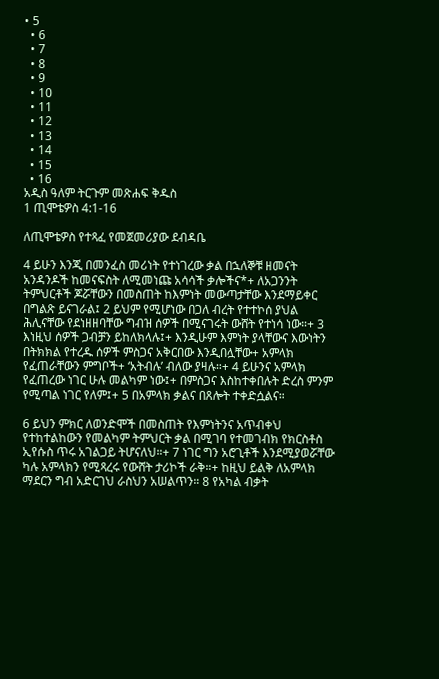• 5
  • 6
  • 7
  • 8
  • 9
  • 10
  • 11
  • 12
  • 13
  • 14
  • 15
  • 16
አዲስ ዓለም ትርጉም መጽሐፍ ቅዱስ
1 ጢሞቴዎስ 4:1-16

ለጢሞቴዎስ የተጻፈ የመጀመሪያው ደብዳቤ

4 ይሁን እንጂ በመንፈስ መሪነት የተነገረው ቃል በኋለኞቹ ዘመናት አንዳንዶች ከመናፍስት ለሚመነጩ አሳሳች ቃሎችና*+ ለአጋንንት ትምህርቶች ጆሯቸውን በመስጠት ከእምነት መውጣታቸው እንደማይቀር በግልጽ ይናገራል፤ 2 ይህም የሚሆነው በጋለ ብረት የተተኮሰ ያህል ሕሊናቸው የደነዘዘባቸው ግብዝ ሰዎች በሚናገሩት ውሸት የተነሳ ነው።+ 3 እነዚህ ሰዎች ጋብቻን ይከለክላሉ፤+ እንዲሁም እምነት ያላቸውና እውነትን በትክክል የተረዱ ሰዎች ምስጋና አቅርበው እንዲበሏቸው+ አምላክ የፈጠራቸውን ምግቦች+ ‘አትብሉ’ ብለው ያዛሉ።+ 4 ይሁንና አምላክ የፈጠረው ነገር ሁሉ መልካም ነው፤+ በምስጋና እስከተቀበሉት ድረስ ምንም የሚጣል ነገር የለም፤+ 5 በአምላክ ቃልና በጸሎት ተቀድሷልና።

6 ይህን ምክር ለወንድሞች በመስጠት የእምነትንና አጥብቀህ የተከተልከውን የመልካም ትምህርት ቃል በሚገባ የተመገብክ የክርስቶስ ኢየሱስ ጥሩ አገልጋይ ትሆናለህ።+ 7 ነገር ግን አሮጊቶች እንደሚያወሯቸው ካሉ አምላክን የሚጻረሩ የውሸት ታሪኮች ራቅ።+ ከዚህ ይልቅ ለአምላክ ማደርን ግብ አድርገህ ራስህን አሠልጥን። 8 የአካል ብቃት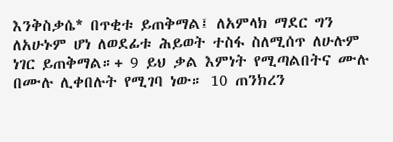እንቅስቃሴ* በጥቂቱ ይጠቅማል፤ ለአምላክ ማደር ግን ለአሁኑም ሆነ ለወደፊቱ ሕይወት ተስፋ ስለሚሰጥ ለሁሉም ነገር ይጠቅማል።+ 9 ይህ ቃል እምነት የሚጣልበትና ሙሉ በሙሉ ሊቀበሉት የሚገባ ነው። 10 ጠንክረን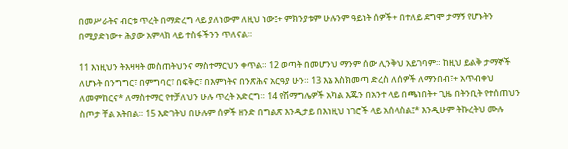በመሥራትና ብርቱ ጥረት በማድረግ ላይ ያለነውም ለዚህ ነው፤+ ምክንያቱም ሁሉንም ዓይነት ሰዎች+ በተለይ ደግሞ ታማኝ የሆኑትን በሚያድነው+ ሕያው አምላክ ላይ ተስፋችንን ጥለናል።

11 እነዚህን ትእዛዛት መስጠትህንና ማስተማርህን ቀጥል። 12 ወጣት በመሆንህ ማንም ሰው ሊንቅህ አይገባም። ከዚህ ይልቅ ታማኞች ለሆኑት በንግግር፣ በምግባር፣ በፍቅር፣ በእምነትና በንጽሕና አርዓያ ሁን። 13 እኔ እስክመጣ ድረስ ለሰዎች ለማንበብ፣+ አጥብቀህ ለመምከርና* ለማስተማር የተቻለህን ሁሉ ጥረት አድርግ። 14 የሽማግሌዎች አካል እጁን በአንተ ላይ በጫነበት+ ጊዜ በትንቢት የተሰጠህን ስጦታ ቸል አትበል። 15 እድገትህ በሁሉም ሰዎች ዘንድ በግልጽ እንዲታይ በእነዚህ ነገሮች ላይ አሰላስል፤* እንዲሁም ትኩረትህ ሙሉ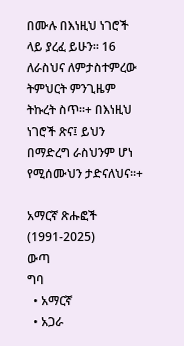በሙሉ በእነዚህ ነገሮች ላይ ያረፈ ይሁን። 16 ለራስህና ለምታስተምረው ትምህርት ምንጊዜም ትኩረት ስጥ።+ በእነዚህ ነገሮች ጽና፤ ይህን በማድረግ ራስህንም ሆነ የሚሰሙህን ታድናለህና።+

አማርኛ ጽሑፎች (1991-2025)
ውጣ
ግባ
  • አማርኛ
  • አጋራ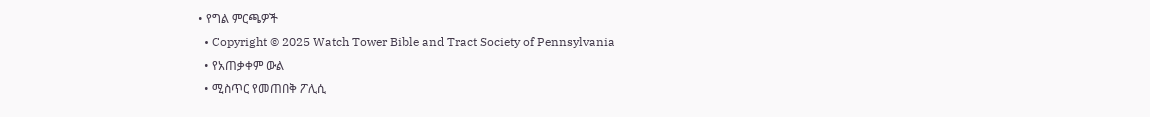• የግል ምርጫዎች
  • Copyright © 2025 Watch Tower Bible and Tract Society of Pennsylvania
  • የአጠቃቀም ውል
  • ሚስጥር የመጠበቅ ፖሊሲ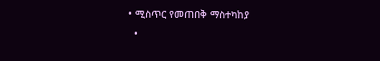• ሚስጥር የመጠበቅ ማስተካከያ
  •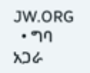JW.ORG
  • ግባ
አጋራ